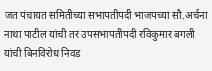जत पंचायत समितीच्या सभापतीपदी भाजपच्या सौ.अर्चना नाथा पाटील यांची तर उपसभापतीपदी रविकुमार बगली यांची बिनविरोध निवड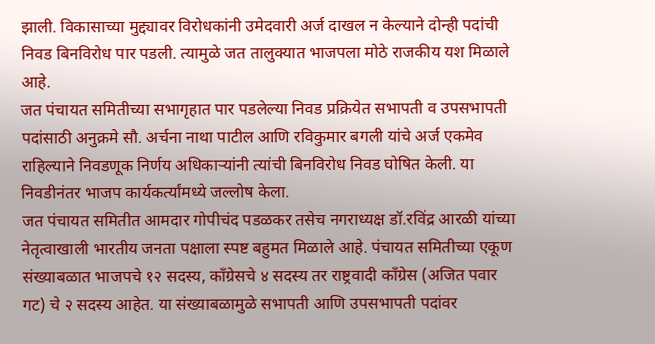झाली. विकासाच्या मुद्द्यावर विरोधकांनी उमेदवारी अर्ज दाखल न केल्याने दोन्ही पदांची निवड बिनविरोध पार पडली. त्यामुळे जत तालुक्यात भाजपला मोठे राजकीय यश मिळाले आहे.
जत पंचायत समितीच्या सभागृहात पार पडलेल्या निवड प्रक्रियेत सभापती व उपसभापती पदांसाठी अनुक्रमे सौ. अर्चना नाथा पाटील आणि रविकुमार बगली यांचे अर्ज एकमेव राहिल्याने निवडणूक निर्णय अधिकाऱ्यांनी त्यांची बिनविरोध निवड घोषित केली. या निवडीनंतर भाजप कार्यकर्त्यांमध्ये जल्लोष केला.
जत पंचायत समितीत आमदार गोपीचंद पडळकर तसेच नगराध्यक्ष डॉ.रविंद्र आरळी यांच्या नेतृत्वाखाली भारतीय जनता पक्षाला स्पष्ट बहुमत मिळाले आहे. पंचायत समितीच्या एकूण संख्याबळात भाजपचे १२ सदस्य, काँग्रेसचे ४ सदस्य तर राष्ट्रवादी काँग्रेस (अजित पवार गट) चे २ सदस्य आहेत. या संख्याबळामुळे सभापती आणि उपसभापती पदांवर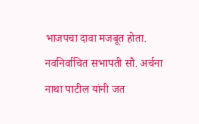भाजपचा दावा मजबूत होता.
नवनिर्वाचित सभापती सौ. अर्चना नाथा पाटील यांनी जत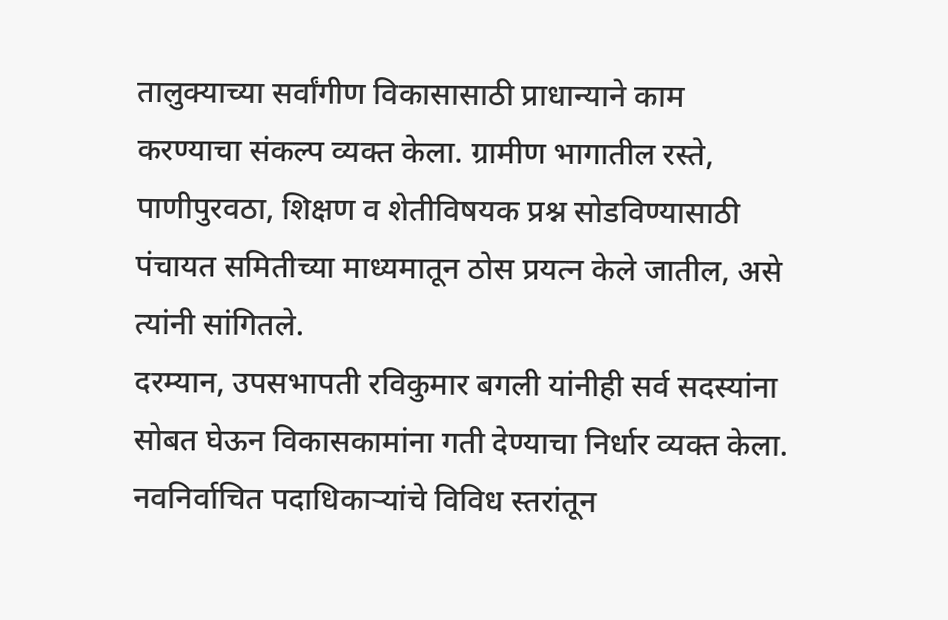तालुक्याच्या सर्वांगीण विकासासाठी प्राधान्याने काम करण्याचा संकल्प व्यक्त केला. ग्रामीण भागातील रस्ते, पाणीपुरवठा, शिक्षण व शेतीविषयक प्रश्न सोडविण्यासाठी पंचायत समितीच्या माध्यमातून ठोस प्रयत्न केले जातील, असे त्यांनी सांगितले.
दरम्यान, उपसभापती रविकुमार बगली यांनीही सर्व सदस्यांना सोबत घेऊन विकासकामांना गती देण्याचा निर्धार व्यक्त केला. नवनिर्वाचित पदाधिकाऱ्यांचे विविध स्तरांतून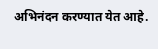अभिनंदन करण्यात येत आहे.